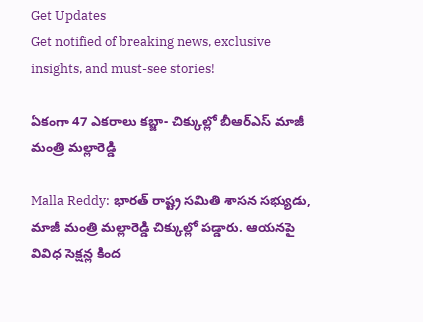Get Updates
Get notified of breaking news, exclusive insights, and must-see stories!

ఏకంగా 47 ఎకరాలు కబ్జా- చిక్కుల్లో బీఆర్ఎస్ మాజీ మంత్రి మల్లారెడ్డి

Malla Reddy: భారత్ రాష్ట్ర సమితి శాసన సభ్యుడు, మాజీ మంత్రి మల్లారెడ్డి చిక్కుల్లో పడ్డారు. ఆయనపై వివిధ సెక్షన్ల కింద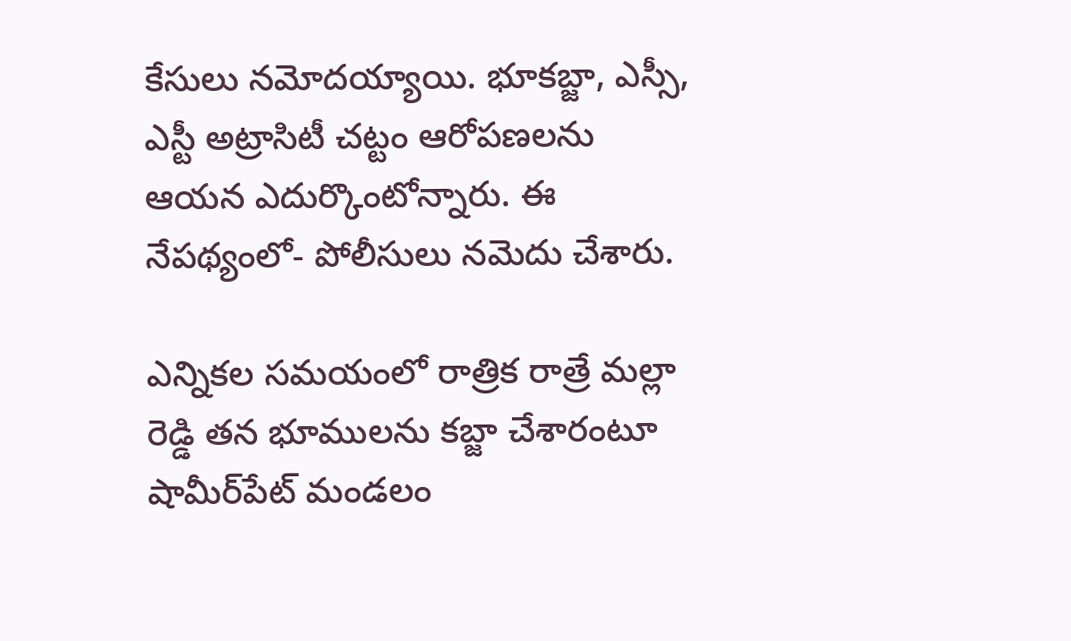కేసులు నమోదయ్యాయి. భూకబ్జా, ఎస్సీ, ఎస్టీ అట్రాసిటీ చట్టం ఆరోపణలను ఆయన ఎదుర్కొంటోన్నారు. ఈ నేపథ్యంలో- పోలీసులు నమెదు చేశారు.

ఎన్నికల సమయంలో రాత్రిక రాత్రే మల్లా రెడ్డి తన భూములను కబ్జా చేశారంటూ షామీర్‌పేట్‌ మండలం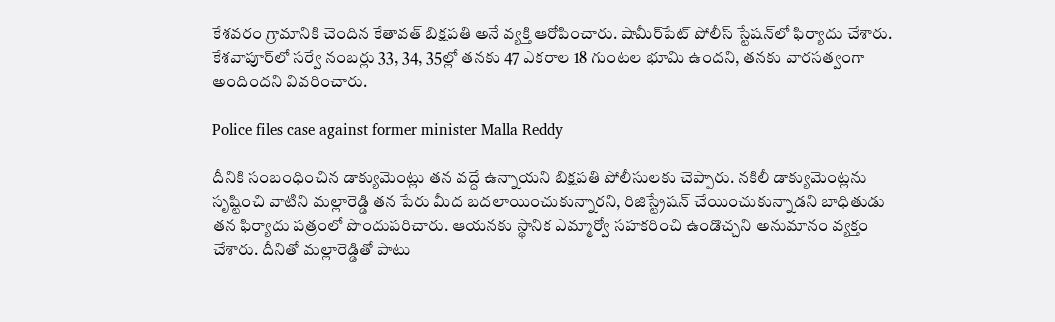కేశవరం గ్రామానికి చెందిన కేతావత్ బిక్షపతి అనే వ్యక్తి ఆరోపించారు. షామీర్‌‌పేట్ పోలీస్ స్టేషన్‌లో ఫిర్యాదు చేశారు. కేశవాపూర్‌లో సర్వే నంబర్లు 33, 34, 35ల్లో తనకు 47 ఎకరాల 18 గుంటల భూమి ఉందని, తనకు వారసత్వంగా అందిందని వివరించారు.

Police files case against former minister Malla Reddy

దీనికి సంబంధించిన డాక్యుమెంట్లు తన వద్దే ఉన్నాయని బిక్షపతి పోలీసులకు చెప్పారు. నకిలీ డాక్యుమెంట్లను సృష్టించి వాటిని మల్లారెడ్డి తన పేరు మీద బదలాయించుకున్నారని, రిజిస్ట్రేషన్ చేయించుకున్నాడని బాధితుడు తన ఫిర్యాదు పత్రంలో పొందుపరిచారు. ఆయనకు స్థానిక ఎమ్మార్వో సహకరించి ఉండొచ్చని అనుమానం వ్యక్తం చేశారు. దీనితో మల్లారెడ్డితో పాటు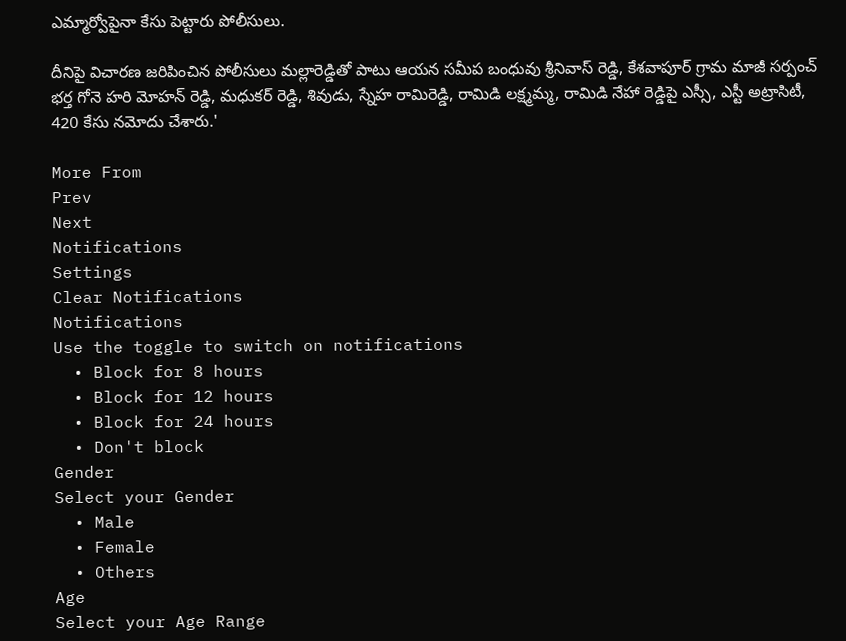ఎమ్మార్వోపైనా కేసు పెట్టారు పోలీసులు.

దీనిపై విచారణ జరిపించిన పోలీసులు మల్లారెడ్డితో పాటు ఆయన సమీప బంధువు శ్రీనివాస్ రెడ్డి, కేశవాపూర్ గ్రామ మాజీ సర్పంచ్ భర్త గోనె హరి మోహన్ రెడ్డి, మధుకర్ రెడ్డి, శివుడు, స్నేహ రామిరెడ్డి, రామిడి లక్ష్మమ్మ, రామిడి నేహా రెడ్డిపై ఎస్సీ, ఎస్టీ అట్రాసిటీ, 420 కేసు నమోదు చేశారు.'

More From
Prev
Next
Notifications
Settings
Clear Notifications
Notifications
Use the toggle to switch on notifications
  • Block for 8 hours
  • Block for 12 hours
  • Block for 24 hours
  • Don't block
Gender
Select your Gender
  • Male
  • Female
  • Others
Age
Select your Age Range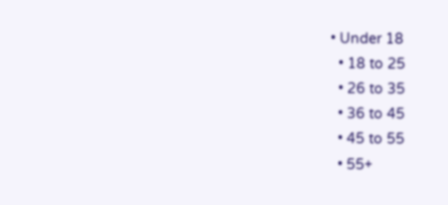• Under 18
  • 18 to 25
  • 26 to 35
  • 36 to 45
  • 45 to 55
  • 55+